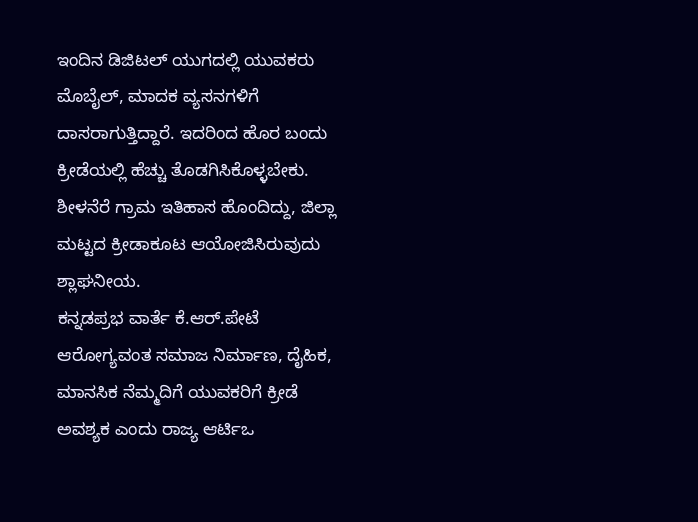ಇಂದಿನ ಡಿಜಿಟಲ್ ಯುಗದಲ್ಲಿ ಯುವಕರು ಮೊಬೈಲ್, ಮಾದಕ ವ್ಯಸನಗಳಿಗೆ ದಾಸರಾಗುತ್ತಿದ್ದಾರೆ. ಇದರಿಂದ ಹೊರ ಬಂದು ಕ್ರೀಡೆಯಲ್ಲಿ ಹೆಚ್ಚು ತೊಡಗಿಸಿಕೊಳ್ಳಬೇಕು. ಶೀಳನೆರೆ ಗ್ರಾಮ ಇತಿಹಾಸ ಹೊಂದಿದ್ದು, ಜಿಲ್ಲಾ ಮಟ್ಟದ ಕ್ರೀಡಾಕೂಟ ಆಯೋಜಿಸಿರುವುದು ಶ್ಲಾಘನೀಯ.
ಕನ್ನಡಪ್ರಭ ವಾರ್ತೆ ಕೆ.ಆರ್.ಪೇಟೆ
ಆರೋಗ್ಯವಂತ ಸಮಾಜ ನಿರ್ಮಾಣ, ದೈಹಿಕ, ಮಾನಸಿಕ ನೆಮ್ಮದಿಗೆ ಯುವಕರಿಗೆ ಕ್ರೀಡೆ ಅವಶ್ಯಕ ಎಂದು ರಾಜ್ಯ ಆರ್ಟಿಒ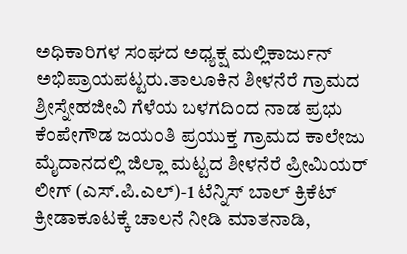ಅಧಿಕಾರಿಗಳ ಸಂಘದ ಅಧ್ಯಕ್ಷ ಮಲ್ಲಿಕಾರ್ಜುನ್ ಅಭಿಪ್ರಾಯಪಟ್ಟರು.ತಾಲೂಕಿನ ಶೀಳನೆರೆ ಗ್ರಾಮದ ಶ್ರೀಸ್ನೇಹಜೀವಿ ಗೆಳೆಯ ಬಳಗದಿಂದ ನಾಡ ಪ್ರಭು ಕೆಂಪೇಗೌಡ ಜಯಂತಿ ಪ್ರಯುಕ್ತ ಗ್ರಾಮದ ಕಾಲೇಜು ಮೈದಾನದಲ್ಲಿ ಜಿಲ್ಲಾ ಮಟ್ಟದ ಶೀಳನೆರೆ ಪ್ರೀಮಿಯರ್ ಲೀಗ್ (ಎಸ್.ಪಿ.ಎಲ್)-1 ಟೆನ್ನಿಸ್ ಬಾಲ್ ಕ್ರಿಕೆಟ್ ಕ್ರೀಡಾಕೂಟಕ್ಕೆ ಚಾಲನೆ ನೀಡಿ ಮಾತನಾಡಿ,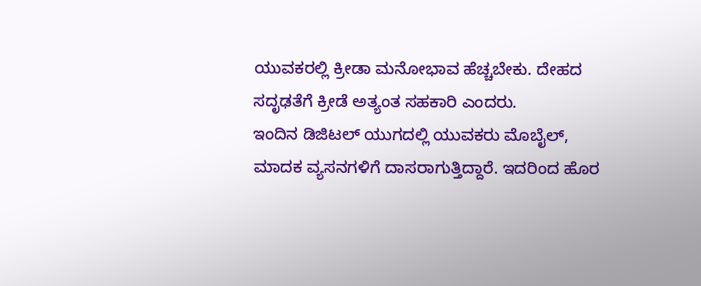ಯುವಕರಲ್ಲಿ ಕ್ರೀಡಾ ಮನೋಭಾವ ಹೆಚ್ಚಬೇಕು. ದೇಹದ ಸದೃಢತೆಗೆ ಕ್ರೀಡೆ ಅತ್ಯಂತ ಸಹಕಾರಿ ಎಂದರು.
ಇಂದಿನ ಡಿಜಿಟಲ್ ಯುಗದಲ್ಲಿ ಯುವಕರು ಮೊಬೈಲ್, ಮಾದಕ ವ್ಯಸನಗಳಿಗೆ ದಾಸರಾಗುತ್ತಿದ್ದಾರೆ. ಇದರಿಂದ ಹೊರ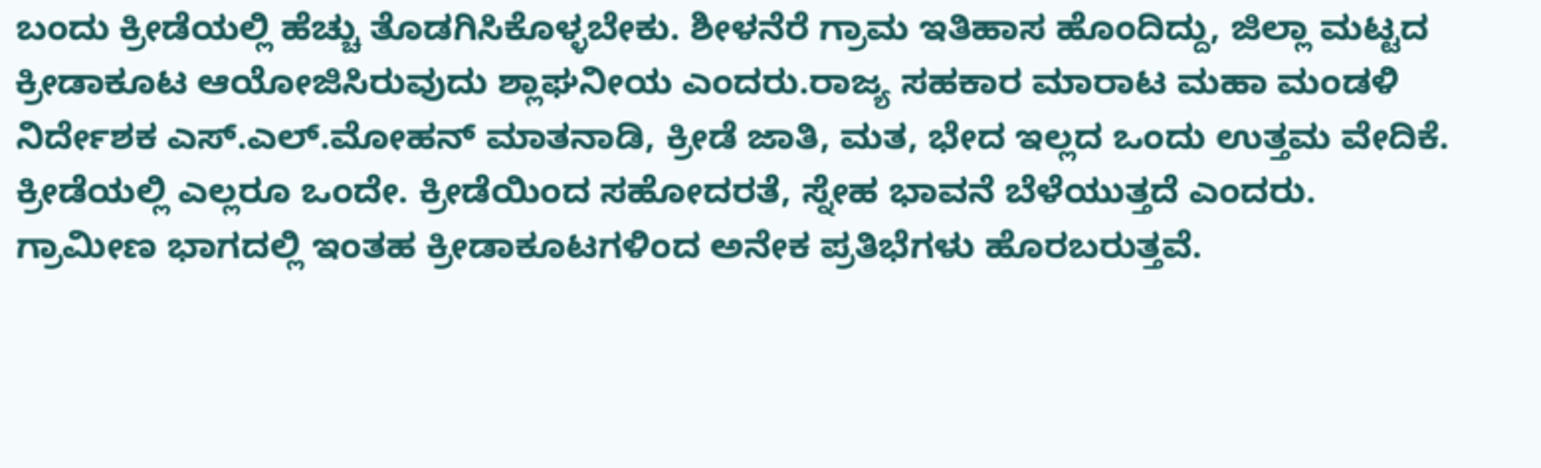ಬಂದು ಕ್ರೀಡೆಯಲ್ಲಿ ಹೆಚ್ಚು ತೊಡಗಿಸಿಕೊಳ್ಳಬೇಕು. ಶೀಳನೆರೆ ಗ್ರಾಮ ಇತಿಹಾಸ ಹೊಂದಿದ್ದು, ಜಿಲ್ಲಾ ಮಟ್ಟದ ಕ್ರೀಡಾಕೂಟ ಆಯೋಜಿಸಿರುವುದು ಶ್ಲಾಘನೀಯ ಎಂದರು.ರಾಜ್ಯ ಸಹಕಾರ ಮಾರಾಟ ಮಹಾ ಮಂಡಳಿ ನಿರ್ದೇಶಕ ಎಸ್.ಎಲ್.ಮೋಹನ್ ಮಾತನಾಡಿ, ಕ್ರೀಡೆ ಜಾತಿ, ಮತ, ಭೇದ ಇಲ್ಲದ ಒಂದು ಉತ್ತಮ ವೇದಿಕೆ. ಕ್ರೀಡೆಯಲ್ಲಿ ಎಲ್ಲರೂ ಒಂದೇ. ಕ್ರೀಡೆಯಿಂದ ಸಹೋದರತೆ, ಸ್ನೇಹ ಭಾವನೆ ಬೆಳೆಯುತ್ತದೆ ಎಂದರು.
ಗ್ರಾಮೀಣ ಭಾಗದಲ್ಲಿ ಇಂತಹ ಕ್ರೀಡಾಕೂಟಗಳಿಂದ ಅನೇಕ ಪ್ರತಿಭೆಗಳು ಹೊರಬರುತ್ತವೆ.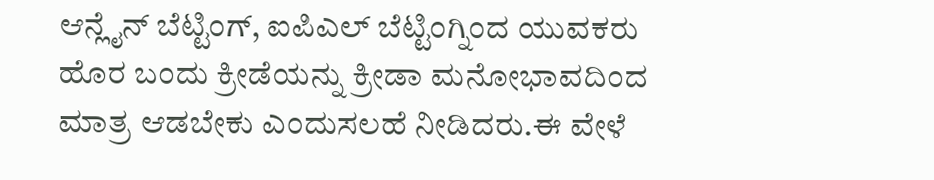ಆನ್ಲೈನ್ ಬೆಟ್ಟಿಂಗ್, ಐಪಿಎಲ್ ಬೆಟ್ಟಿಂಗ್ನಿಂದ ಯುವಕರು ಹೊರ ಬಂದು ಕ್ರೀಡೆಯನ್ನು ಕ್ರೀಡಾ ಮನೋಭಾವದಿಂದ ಮಾತ್ರ ಆಡಬೇಕು ಎಂದುಸಲಹೆ ನೀಡಿದರು.ಈ ವೇಳೆ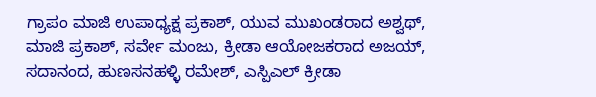ಗ್ರಾಪಂ ಮಾಜಿ ಉಪಾಧ್ಯಕ್ಷ ಪ್ರಕಾಶ್, ಯುವ ಮುಖಂಡರಾದ ಅಶ್ವಥ್, ಮಾಜಿ ಪ್ರಕಾಶ್, ಸರ್ವೇ ಮಂಜು, ಕ್ರೀಡಾ ಆಯೋಜಕರಾದ ಅಜಯ್, ಸದಾನಂದ, ಹುಣಸನಹಳ್ಳಿ ರಮೇಶ್, ಎಸ್ಪಿಎಲ್ ಕ್ರೀಡಾ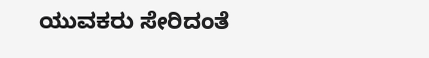ಯುವಕರು ಸೇರಿದಂತೆ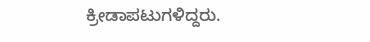ಕ್ರೀಡಾಪಟುಗಳಿದ್ದರು.